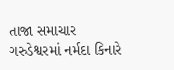તાજા સમાચાર
ગરુડેશ્વરમાં નર્મદા કિનારે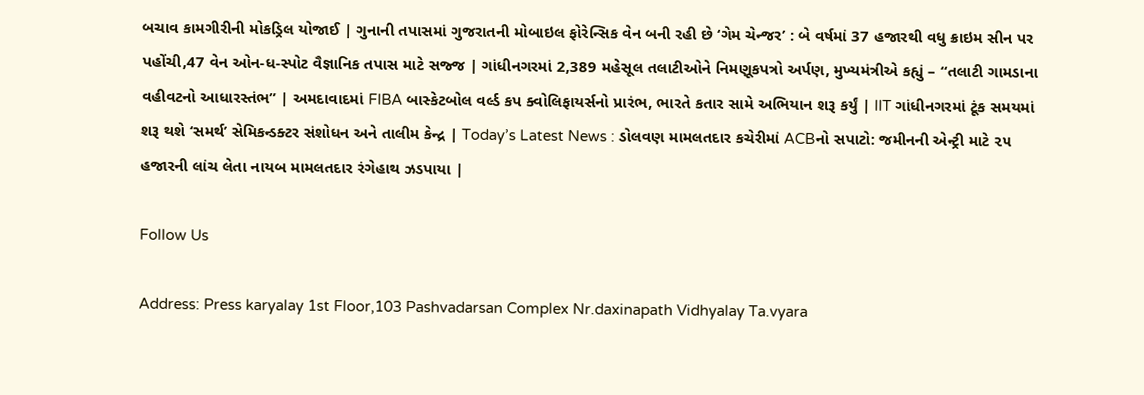બચાવ કામગીરીની મોકડ્રિલ યોજાઈ | ગુનાની તપાસમાં ગુજરાતની મોબાઇલ ફોરેન્સિક વેન બની રહી છે ‘ગેમ ચેન્જર’ : બે વર્ષમાં 37 હજારથી વધુ ક્રાઇમ સીન પર પહોંચી,47 વેન ઓન-ધ-સ્પોટ વૈજ્ઞાનિક તપાસ માટે સજ્જ | ગાંધીનગરમાં 2,389 મહેસૂલ તલાટીઓને નિમણૂકપત્રો અર્પણ, મુખ્યમંત્રીએ કહ્યું – “તલાટી ગામડાના વહીવટનો આધારસ્તંભ” | અમદાવાદમાં FIBA બાસ્કેટબોલ વર્લ્ડ કપ ક્વોલિફાયર્સનો પ્રારંભ, ભારતે કતાર સામે અભિયાન શરૂ કર્યું | IIT ગાંધીનગરમાં ટૂંક સમયમાં શરૂ થશે ‘સમર્થ’ સેમિકન્ડક્ટર સંશોધન અને તાલીમ કેન્દ્ર | Today’s Latest News : ડોલવણ મામલતદાર કચેરીમાં ACBનો સપાટો: જમીનની એન્ટ્રી માટે ૨૫ હજારની લાંચ લેતા નાયબ મામલતદાર રંગેહાથ ઝડપાયા |

Follow Us

Address: Press karyalay 1st Floor,103 Pashvadarsan Complex Nr.daxinapath Vidhyalay Ta.vyara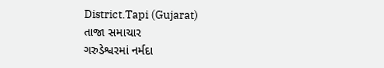District.Tapi (Gujarat)
તાજા સમાચાર
ગરુડેશ્વરમાં નર્મદા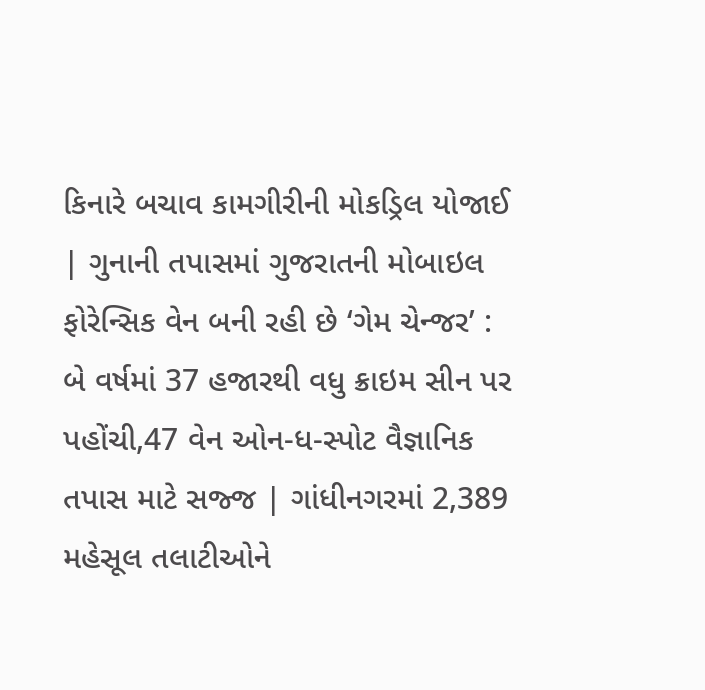કિનારે બચાવ કામગીરીની મોકડ્રિલ યોજાઈ | ગુનાની તપાસમાં ગુજરાતની મોબાઇલ ફોરેન્સિક વેન બની રહી છે ‘ગેમ ચેન્જર’ : બે વર્ષમાં 37 હજારથી વધુ ક્રાઇમ સીન પર પહોંચી,47 વેન ઓન-ધ-સ્પોટ વૈજ્ઞાનિક તપાસ માટે સજ્જ | ગાંધીનગરમાં 2,389 મહેસૂલ તલાટીઓને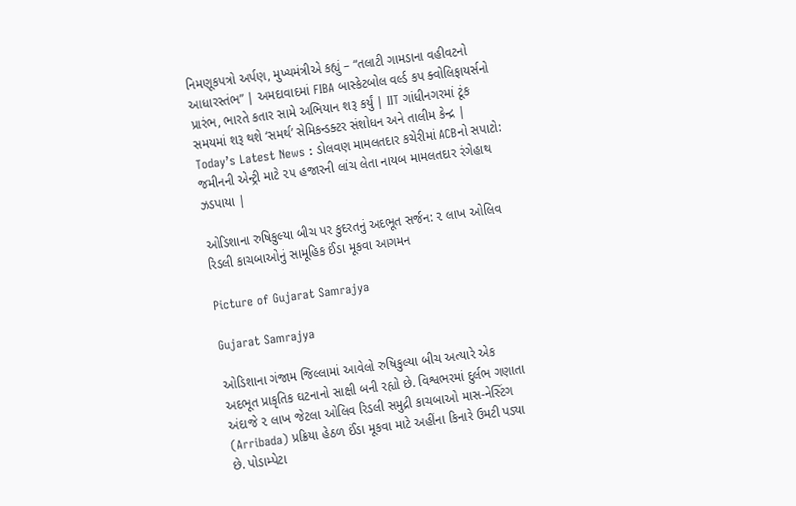નિમણૂકપત્રો અર્પણ, મુખ્યમંત્રીએ કહ્યું – “તલાટી ગામડાના વહીવટનો આધારસ્તંભ” | અમદાવાદમાં FIBA બાસ્કેટબોલ વર્લ્ડ કપ ક્વોલિફાયર્સનો પ્રારંભ, ભારતે કતાર સામે અભિયાન શરૂ કર્યું | IIT ગાંધીનગરમાં ટૂંક સમયમાં શરૂ થશે ‘સમર્થ’ સેમિકન્ડક્ટર સંશોધન અને તાલીમ કેન્દ્ર | Today’s Latest News : ડોલવણ મામલતદાર કચેરીમાં ACBનો સપાટો: જમીનની એન્ટ્રી માટે ૨૫ હજારની લાંચ લેતા નાયબ મામલતદાર રંગેહાથ ઝડપાયા |

ઓડિશાના રુષિકુલ્યા બીચ પર કુદરતનું અદભૂત સર્જન: ૨ લાખ ઓલિવ રિડલી કાચબાઓનું સામૂહિક ઈંડા મૂકવા આગમન

Picture of Gujarat Samrajya

Gujarat Samrajya

ઓડિશાના ગંજામ જિલ્લામાં આવેલો રુષિકુલ્યા બીચ અત્યારે એક અદભૂત પ્રાકૃતિક ઘટનાનો સાક્ષી બની રહ્યો છે. વિશ્વભરમાં દુર્લભ ગણાતા અંદાજે ૨ લાખ જેટલા ઓલિવ રિડલી સમુદ્રી કાચબાઓ માસ-નેસ્ટિંગ (Arribada) પ્રક્રિયા હેઠળ ઈંડા મૂકવા માટે અહીંના કિનારે ઉમટી પડ્યા છે. પોડામ્પેટા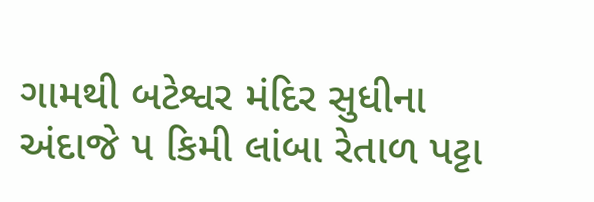ગામથી બટેશ્વર મંદિર સુધીના અંદાજે ૫ કિમી લાંબા રેતાળ પટ્ટા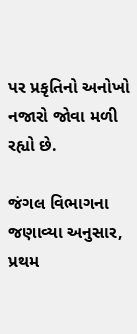પર પ્રકૃતિનો અનોખો નજારો જોવા મળી રહ્યો છે.

જંગલ વિભાગના જણાવ્યા અનુસાર, પ્રથમ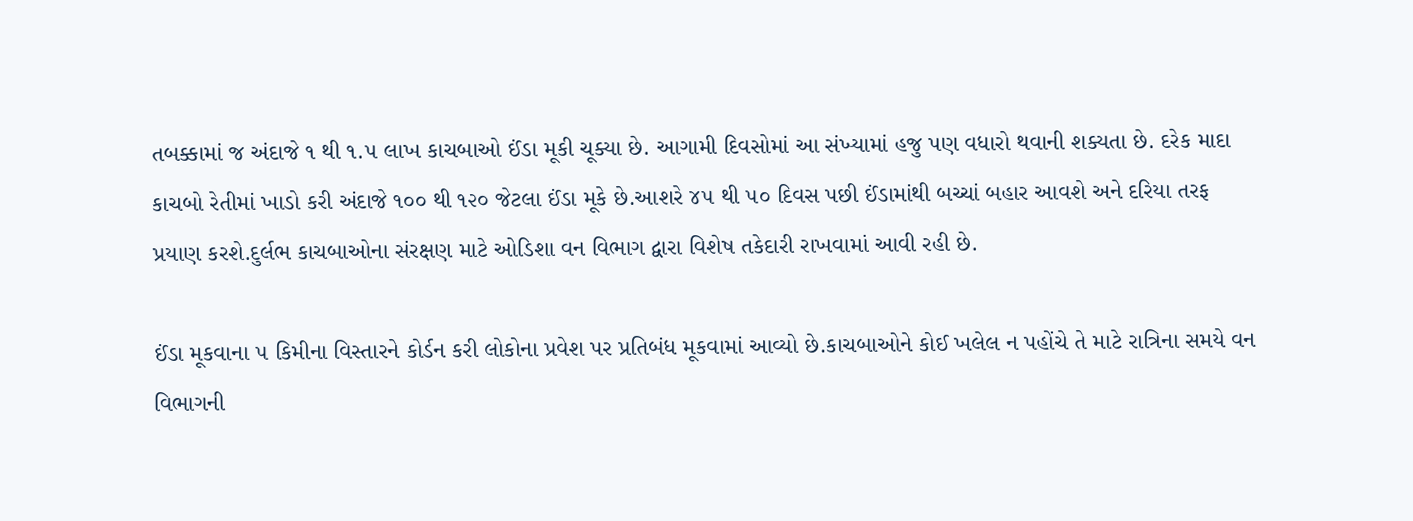તબક્કામાં જ અંદાજે ૧ થી ૧.૫ લાખ કાચબાઓ ઈંડા મૂકી ચૂક્યા છે. આગામી દિવસોમાં આ સંખ્યામાં હજુ પણ વધારો થવાની શક્યતા છે. દરેક માદા કાચબો રેતીમાં ખાડો કરી અંદાજે ૧૦૦ થી ૧૨૦ જેટલા ઈંડા મૂકે છે.આશરે ૪૫ થી ૫૦ દિવસ પછી ઈંડામાંથી બચ્ચાં બહાર આવશે અને દરિયા તરફ પ્રયાણ કરશે.દુર્લભ કાચબાઓના સંરક્ષણ માટે ઓડિશા વન વિભાગ દ્વારા વિશેષ તકેદારી રાખવામાં આવી રહી છે.

ઈંડા મૂકવાના ૫ કિમીના વિસ્તારને કોર્ડન કરી લોકોના પ્રવેશ પર પ્રતિબંધ મૂકવામાં આવ્યો છે.કાચબાઓને કોઈ ખલેલ ન પહોંચે તે માટે રાત્રિના સમયે વન વિભાગની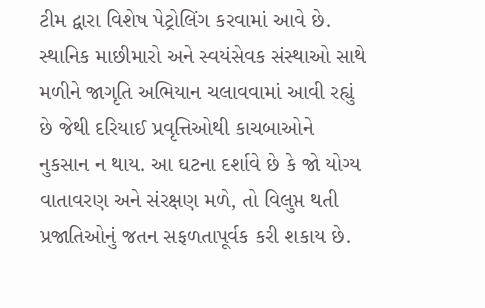ટીમ દ્વારા વિશેષ પેટ્રોલિંગ કરવામાં આવે છે. સ્થાનિક માછીમારો અને સ્વયંસેવક સંસ્થાઓ સાથે મળીને જાગૃતિ અભિયાન ચલાવવામાં આવી રહ્યું છે જેથી દરિયાઈ પ્રવૃત્તિઓથી કાચબાઓને નુકસાન ન થાય. આ ઘટના દર્શાવે છે કે જો યોગ્ય વાતાવરણ અને સંરક્ષણ મળે, તો વિલુપ્ત થતી પ્રજાતિઓનું જતન સફળતાપૂર્વક કરી શકાય છે.